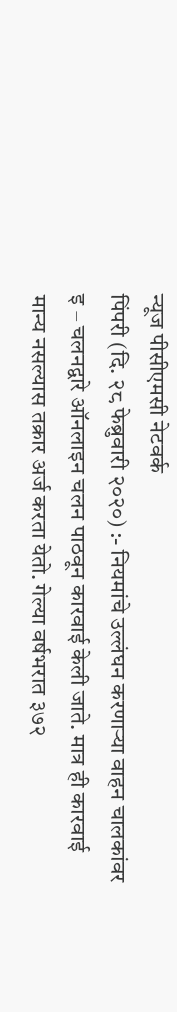न्यूज पीसीएमसी नेटवर्क
पिंपरी (दि. २८ फेब्रुवारी २०२०) :- नियमांचे उल्लंघन करणाऱ्या वाहन चालकांवर इ – चलनद्वारे ऑनलाइन चलन पाठवून कारवाई केली जाते. मात्र ही कारवाई मान्य नसल्यास तक्रार अर्ज करता येतो. गेल्या वर्षभरात ३७२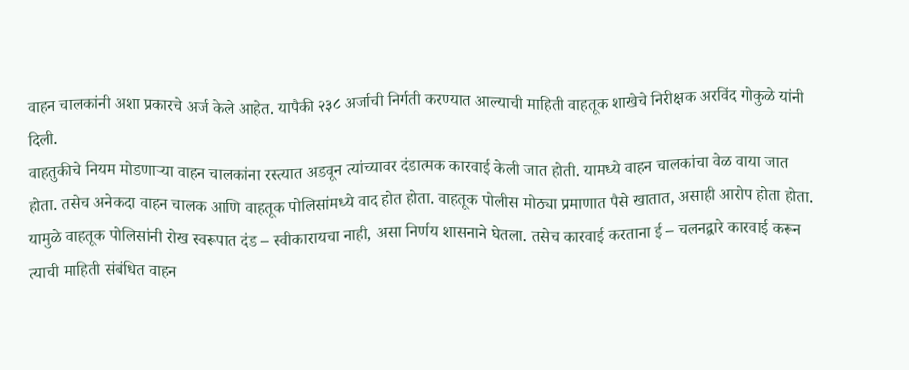वाहन चालकांनी अशा प्रकारचे अर्ज केले आहेत. यापैकी २३८ अर्जाची निर्गती करण्यात आल्याची माहिती वाहतूक शाखेचे निरीक्षक अरविंद गोकुळे यांनी दिली.
वाहतुकीचे नियम मोडणाऱ्या वाहन चालकांना रस्त्यात अडवून त्यांच्यावर दंडात्मक कारवाई केली जात होती. यामध्ये वाहन चालकांचा वेळ वाया जात होता. तसेच अनेकदा वाहन चालक आणि वाहतूक पोलिसांमध्ये वाद होत होता. वाहतूक पोलीस मोठ्या प्रमाणात पैसे खातात, असाही आरोप होता होता. यामुळे वाहतूक पोलिसांनी रोख स्वरूपात दंड – स्वीकारायचा नाही, असा निर्णय शासनाने घेतला. तसेच कारवाई करताना ई – चलनद्वारे कारवाई करून त्याची माहिती संबंधित वाहन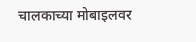चालकाच्या मोबाइलवर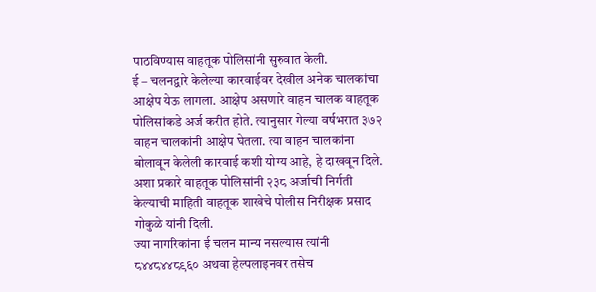पाठविण्यास वाहतूक पोलिसांनी सुरुवात केली.
ई – चलनद्वारे केलेल्या कारवाईवर देखील अनेक चालकांचा आक्षेप येऊ लागला. आक्षेप असणारे वाहन चालक वाहतूक पोलिसांकडे अर्ज करीत होते. त्यानुसार गेल्या वर्षभरात ३७२ वाहन चालकांनी आक्षेप घेतला. त्या वाहन चालकांना बोलावून केलेली कारवाई कशी योग्य आहे, हे दाखवून दिले. अशा प्रकारे वाहतूक पोलिसांनी २३८ अर्जाची निर्गती केल्याची माहिती वाहतूक शाखेचे पोलीस निरीक्षक प्रसाद गोकुळे यांनी दिली.
ज्या नागरिकांना ई चलन मान्य नसल्यास त्यांनी ८४४८४४८९६० अथवा हेल्पलाइनवर तसेच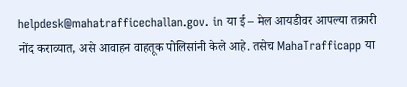helpdesk@mahatrafficechallan.gov. in या ई – मेल आयडीवर आपल्या तक्रारी नोंद कराव्यात, असे आवाहन वाहतूक पोलिसांनी केले आहे. तसेच MahaTrafficapp या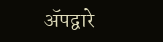ॲपद्वारे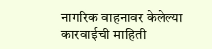नागरिक वाहनावर केलेल्या कारवाईची माहिती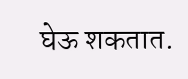घेऊ शकतात.